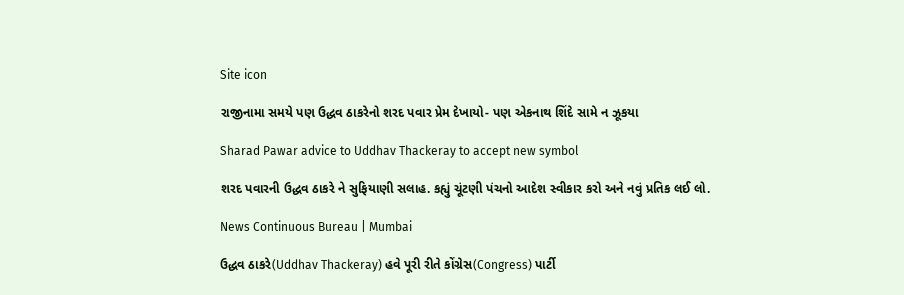Site icon

રાજીનામા સમયે પણ ઉદ્ધવ ઠાકરેનો શરદ પવાર પ્રેમ દેખાયો- પણ એકનાથ શિંદે સામે ન ઝૂકયા

Sharad Pawar advice to Uddhav Thackeray to accept new symbol

શરદ પવારની ઉદ્ધવ ઠાકરે ને સુફિયાણી સલાહ. કહ્યું ચૂંટણી પંચનો આદેશ સ્વીકાર કરો અને નવું પ્રતિક લઈ લો.

News Continuous Bureau | Mumbai

ઉદ્ધવ ઠાકરે(Uddhav Thackeray) હવે પૂરી રીતે કોંગ્રેસ(Congress) પાર્ટી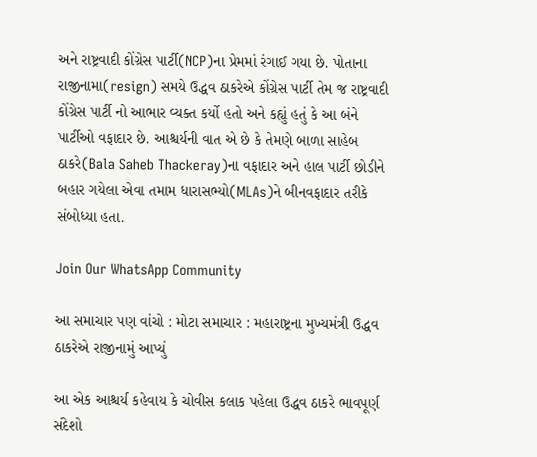અને રાષ્ટ્રવાદી કોંગ્રેસ પાર્ટી(NCP)ના પ્રેમમાં રંગાઈ ગયા છે. પોતાના રાજીનામા(resign) સમયે ઉદ્ધવ ઠાકરેએ કોંગ્રેસ પાર્ટી તેમ જ રાષ્ટ્રવાદી કોંગ્રેસ પાર્ટી નો આભાર વ્યક્ત કર્યો હતો અને કહ્યું હતું કે આ બંને પાર્ટીઓ વફાદાર છે. આશ્ચર્યની વાત એ છે કે તેમણે બાળા સાહેબ ઠાકરે(Bala Saheb Thackeray)ના વફાદાર અને હાલ પાર્ટી છોડીને બહાર ગયેલા એવા તમામ ધારાસભ્યો(MLAs)ને બીનવફાદાર તરીકે સંબોધ્યા હતા.

Join Our WhatsApp Community

આ સમાચાર પણ વાંચો : મોટા સમાચાર : મહારાષ્ટ્રના મુખ્યમંત્રી ઉદ્ધવ ઠાકરેએ રાજીનામું આપ્યું

આ એક આશ્ચર્ય કહેવાય કે ચોવીસ કલાક પહેલા ઉદ્ધવ ઠાકરે ભાવપૂર્ણ સંદેશો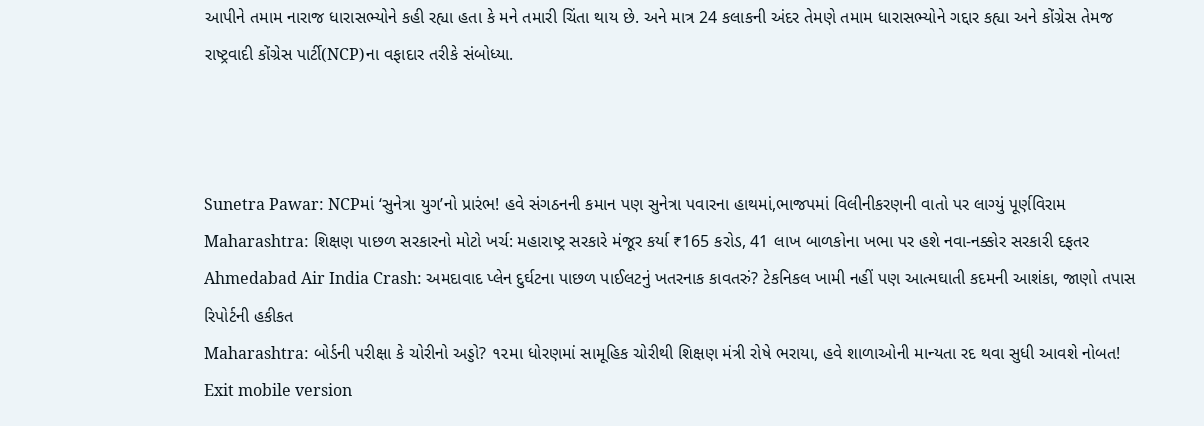આપીને તમામ નારાજ ધારાસભ્યોને કહી રહ્યા હતા કે મને તમારી ચિંતા થાય છે. અને માત્ર 24 કલાકની અંદર તેમણે તમામ ધારાસભ્યોને ગદ્દાર કહ્યા અને કોંગ્રેસ તેમજ રાષ્ટ્રવાદી કોંગ્રેસ પાર્ટી(NCP)ના વફાદાર તરીકે સંબોધ્યા.



Sunetra Pawar: NCPમાં ‘સુનેત્રા યુગ’નો પ્રારંભ! હવે સંગઠનની કમાન પણ સુનેત્રા પવારના હાથમાં,ભાજપમાં વિલીનીકરણની વાતો પર લાગ્યું પૂર્ણવિરામ
Maharashtra: શિક્ષણ પાછળ સરકારનો મોટો ખર્ચ: મહારાષ્ટ્ર સરકારે મંજૂર કર્યા ₹165 કરોડ, 41 લાખ બાળકોના ખભા પર હશે નવા-નક્કોર સરકારી દફતર
Ahmedabad Air India Crash: અમદાવાદ પ્લેન દુર્ઘટના પાછળ પાઈલટનું ખતરનાક કાવતરું? ટેકનિકલ ખામી નહીં પણ આત્મઘાતી કદમની આશંકા, જાણો તપાસ રિપોર્ટની હકીકત
Maharashtra: બોર્ડની પરીક્ષા કે ચોરીનો અડ્ડો? ૧૨મા ધોરણમાં સામૂહિક ચોરીથી શિક્ષણ મંત્રી રોષે ભરાયા, હવે શાળાઓની માન્યતા રદ થવા સુધી આવશે નોબત!
Exit mobile version